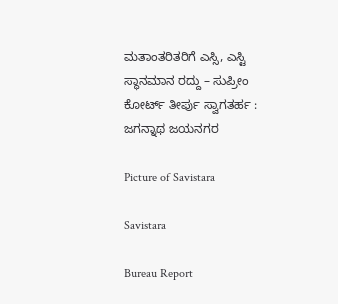ಮತಾಂತರಿತರಿಗೆ ಎಸ್ಸಿ, ಎಸ್ಟಿ ಸ್ಥಾನಮಾನ ರದ್ದು – ಸುಪ್ರೀಂ ಕೋರ್ಟ್ ತೀರ್ಪು ಸ್ವಾಗತರ್ಹ : ಜಗನ್ನಾಥ ಜಯನಗರ

Picture of Savistara

Savistara

Bureau Report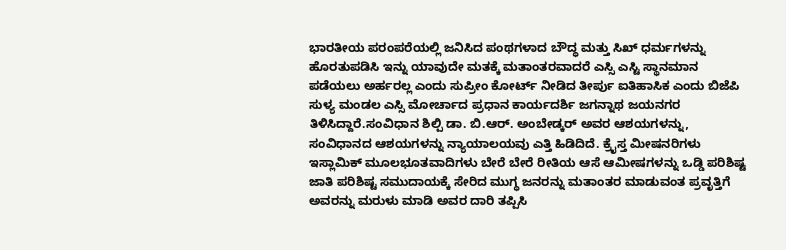ಭಾರತೀಯ ಪರಂಪರೆಯಲ್ಲಿ ಜನಿಸಿದ ಪಂಥಗಳಾದ ಬೌದ್ಧ ಮತ್ತು ಸಿಖ್ ಧರ್ಮಗಳನ್ನು ಹೊರತುಪಡಿಸಿ ಇನ್ನು ಯಾವುದೇ ಮತಕ್ಕೆ ಮತಾಂತರವಾದರೆ ಎಸ್ಸಿ ಎಸ್ಟಿ ಸ್ಥಾನಮಾನ ಪಡೆಯಲು ಅರ್ಹರಲ್ಲ ಎಂದು ಸುಪ್ರೀಂ ಕೋರ್ಟ್ ನೀಡಿದ ತೀರ್ಪು ಐತಿಹಾಸಿಕ ಎಂದು ಬಿಜೆಪಿ ಸುಳ್ಯ ಮಂಡಲ ಎಸ್ಸಿ ಮೋರ್ಚಾದ ಪ್ರಧಾನ ಕಾರ್ಯದರ್ಶಿ ಜಗನ್ನಾಥ ಜಯನಗರ ತಿಳಿಸಿದ್ದಾರೆ.ಸಂವಿಧಾನ ಶಿಲ್ಪಿ ಡಾ. ಬಿ.ಆರ್. ಅಂಬೇಡ್ಕರ್ ಅವರ ಆಶಯಗಳನ್ನು, ಸಂವಿಧಾನದ ಆಶಯಗಳನ್ನು ನ್ಯಾಯಾಲಯವು ಎತ್ತಿ ಹಿಡಿದಿದೆ. ಕ್ರೈಸ್ತ ಮೀಷನರಿಗಳು ಇಸ್ಲಾಮಿಕ್ ಮೂಲಭೂತವಾದಿಗಳು ಬೇರೆ ಬೇರೆ ರೀತಿಯ ಆಸೆ ಆಮೀಷಗಳನ್ನು ಒಡ್ಡಿ ಪರಿಶಿಷ್ಟ ಜಾತಿ ಪರಿಶಿಷ್ಟ ಸಮುದಾಯಕ್ಕೆ ಸೇರಿದ ಮುಗ್ಧ ಜನರನ್ನು ಮತಾಂತರ ಮಾಡುವಂತ ಪ್ರವೃತ್ತಿಗೆ ಅವರನ್ನು ಮರುಳು ಮಾಡಿ ಅವರ ದಾರಿ ತಪ್ಪಿಸಿ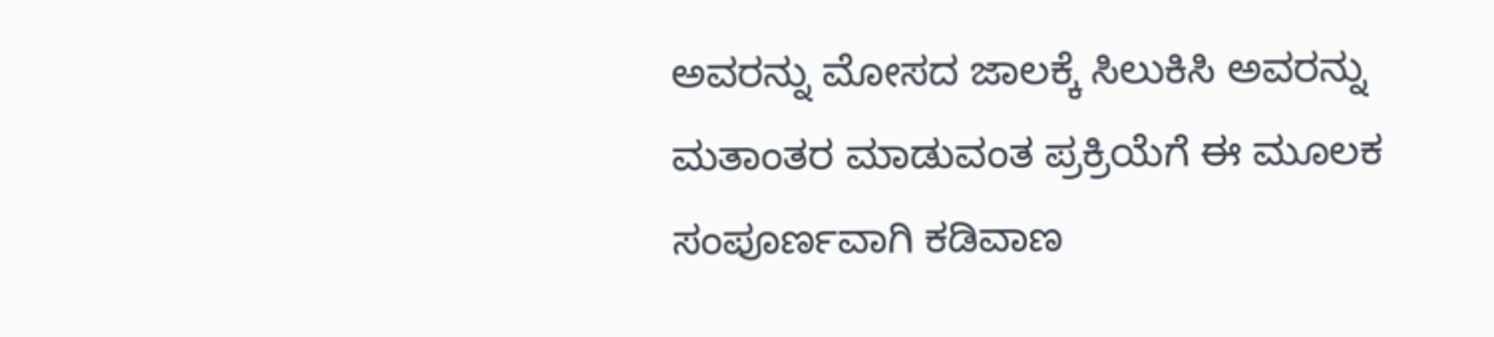ಅವರನ್ನು ಮೋಸದ ಜಾಲಕ್ಕೆ ಸಿಲುಕಿಸಿ ಅವರನ್ನು ಮತಾಂತರ ಮಾಡುವಂತ ಪ್ರಕ್ರಿಯೆಗೆ ಈ ಮೂಲಕ ಸಂಪೂರ್ಣವಾಗಿ ಕಡಿವಾಣ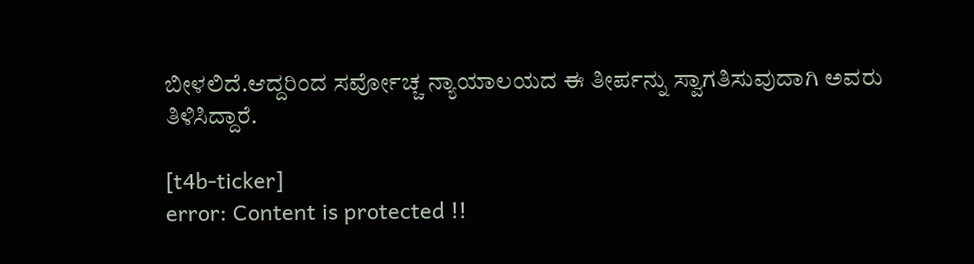ಬೀಳಲಿದೆ.ಆದ್ದರಿಂದ ಸರ್ವೋಚ್ಚ ನ್ಯಾಯಾಲಯದ ಈ ತೀರ್ಪನ್ನು ಸ್ವಾಗತಿಸುವುದಾಗಿ ಅವರು ತಿಳಿಸಿದ್ದಾರೆ.

[t4b-ticker]
error: Content is protected !!